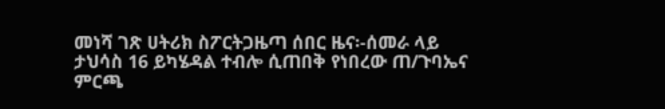መነሻ ገጽ ሀትሪክ ስፖርትጋዜጣ ሰበር ዜና፡-ሰመራ ላይ ታህሳስ 16 ይካሄዳል ተብሎ ሲጠበቅ የነበረው ጠ/ጉባኤና ምርጫ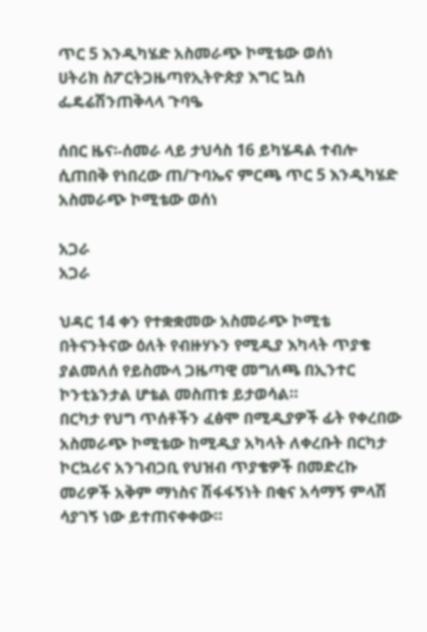ጥር 5 እንዲካሄድ አስመራጭ ኮሚቴው ወሰነ
ሀትሪክ ስፖርትጋዜጣየኢትዮጵያ እግር ኳስ ፌዴሬሽንጠቅላላ ጉባዔ

ሰበር ዜና፡-ሰመራ ላይ ታህሳስ 16 ይካሄዳል ተብሎ ሲጠበቅ የነበረው ጠ/ጉባኤና ምርጫ ጥር 5 እንዲካሄድ አስመራጭ ኮሚቴው ወሰነ

አጋራ
አጋራ

ህዳር 14 ቀን የተቋቋመው አስመራጭ ኮሚቴ በትናንትናው ዕለት የብዙሃኑን የሚዲያ እካላት ጥያቄ ያልመለሰ የይስሙላ ጋዜጣዊ መግለጫ በኢንተር ኮንቲኔንታል ሆቴል መስጠቱ ይታወሳል።
በርካታ የህግ ጥሰቶችን ፈፅሞ በሚዲያዎች ፊት የቀረበው አስመራጭ ኮሚቴው ከሚዲያ አካላት ለቀረቡት በርካታ ኮርኳሪና አንገብጋቢ የህዝብ ጥያቄዎች በመድረኩ መሪዎች አቅም ማነስና ሽፋፋኝነት በቂና አሳማኝ ምላሽ ሳያገኝ ነው ይተጠናቀቀው።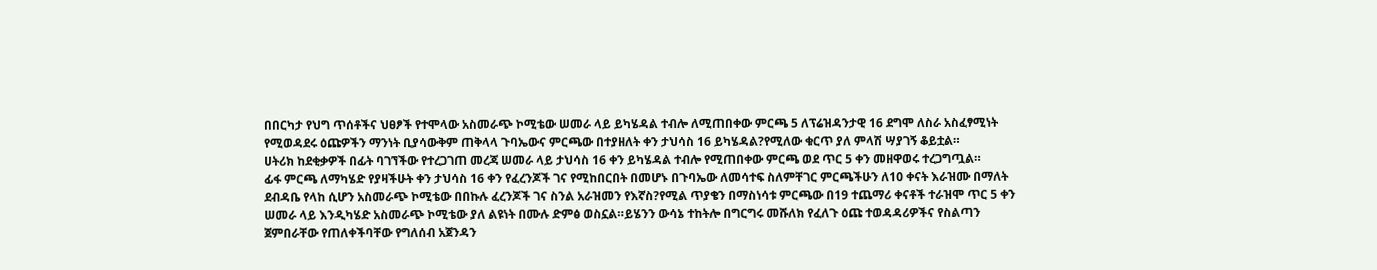በበርካታ የህግ ጥሰቶችና ህፀፆች የተሞላው አስመራጭ ኮሚቴው ሠመራ ላይ ይካሄዳል ተብሎ ለሚጠበቀው ምርጫ 5 ለፕሬዝዳንታዊ 16 ደግሞ ለስራ አስፈፃሚነት የሚወዳደሩ ዕጩዎችን ማንነት ቢያሳውቅም ጠቅላላ ጉባኤውና ምርጫው በተያዘለት ቀን ታህሳስ 16 ይካሄዳል?የሚለው ቁርጥ ያለ ምላሽ ሣያገኝ ቆይቷል።
ሀትሪክ ከደቂቃዎች በፊት ባገኘችው የተረጋገጠ መረጃ ሠመራ ላይ ታህሳስ 16 ቀን ይካሄዳል ተብሎ የሚጠበቀው ምርጫ ወደ ጥር 5 ቀን መዘዋወሩ ተረጋግጧል።
ፊፋ ምርጫ ለማካሄድ የያዛችሁት ቀን ታህሳስ 16 ቀን የፈረንጆች ገና የሚከበርበት በመሆኑ በጉባኤው ለመሳተፍ ስለምቸገር ምርጫችሁን ለ10 ቀናት እራዝሙ በማለት ደብዳቤ የላከ ሲሆን አስመራጭ ኮሚቴው በበኩሉ ፈረንጆች ገና ስንል አራዝመን የእኛስ?የሚል ጥያቄን በማስነሳቱ ምርጫው በ19 ተጨማሪ ቀናቶች ተራዝሞ ጥር 5 ቀን ሠመራ ላይ እንዲካሄድ አስመራጭ ኮሚቴው ያለ ልዩነት በሙሉ ድምፅ ወስኗል።ይሄንን ውሳኔ ተከትሎ በግርግሩ መሹለክ የፈለጉ ዕጩ ተወዳዳሪዎችና የስልጣን ጀምበራቸው የጠለቀችባቸው የግለሰብ አጀንዳን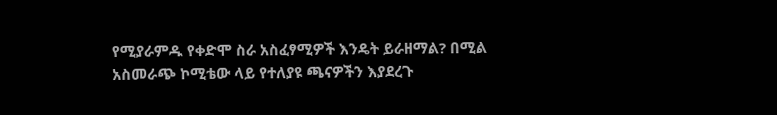የሚያራምዱ የቀድሞ ስራ አስፈፃሚዎች እንዴት ይራዘማል? በሚል አስመራጭ ኮሚቴው ላይ የተለያዩ ጫናዎችን እያደረጉ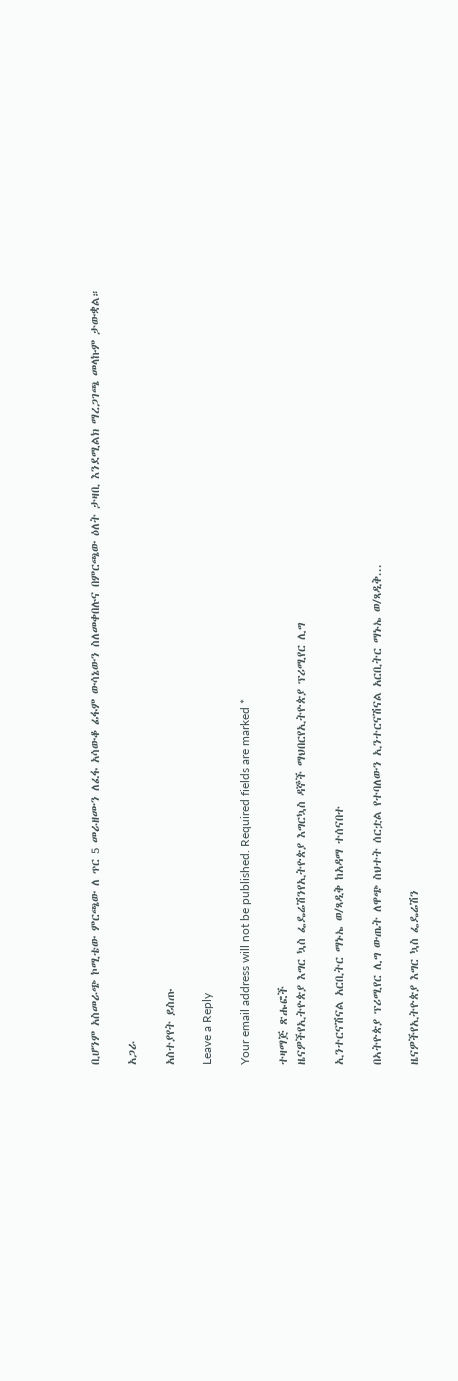ቢሆንም አስመራጭ ኮሚቴው ምርጫው ለ ጥር 5 መራዘሙን ለፈፋ አሳውቆ ፊፋም ውሳኔውን ስለመቀበሉና በምርጫው ዕለት ታዛቢ እንደሚልክ ማረጋገጫ መላኩም ታውቋል።

አጋራ

አስተያየት ይስጡ

Leave a Reply

Your email address will not be published. Required fields are marked *

ተዛማጅ ጽሑፎች
ዜናዎችየኢትዮጵያ እግር ኳስ ፌዴሬሽንየኢትዮጵያ እግርኳስ ዳኞች ማህበርየኢትዮጵያ ፕሪሚየር ሊግ

ኢንተርናሽናል አርቢትር ማኑኤ ወ/ጻዲቅ ከአዳማ ተሰናበተ

በኣትዮጵያ ፕሪሚየር ሊግ ውጤት ለዋጭ ስህተት ሰርቷል የተባለውን ኢንተርናሽናል አርቢትር ማኑኤ ወ/ጻዲቅ...

ዜናዎችየኢትዮጵያ እግር ኳስ ፌዴሬሽን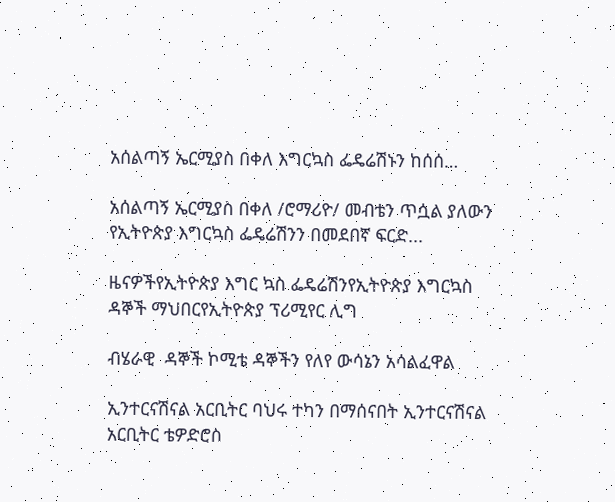አሰልጣኝ ኤርሚያስ በቀለ እግርኳስ ፌዴሬሽኑን ከሰሰ…

አሰልጣኝ ኤርሚያስ በቀለ /ሮማሪዮ/ መብቴን ጥሷል ያለውን የኢትዮጵያ እግርኳስ ፌዴሬሽንን በመደበኛ ፍርድ...

ዜናዎችየኢትዮጵያ እግር ኳስ ፌዴሬሽንየኢትዮጵያ እግርኳስ ዳኞች ማህበርየኢትዮጵያ ፕሪሚየር ሊግ

ብሄራዊ  ዳኞች ኮሚቴ ዳኞችን የለየ ውሳኔን አሳልፈዋል

ኢንተርናሽናል አርቢትር ባህሩ ተካን በማሰናበት ኢንተርናሽናል አርቢትር ቴዎድሮስ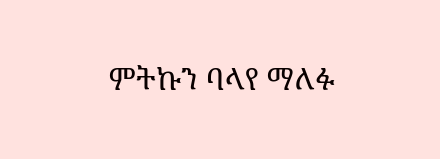ምትኩን ባላየ ማለፉ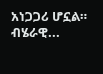አነጋጋሪ ሆኗል። ብሄራዊ...